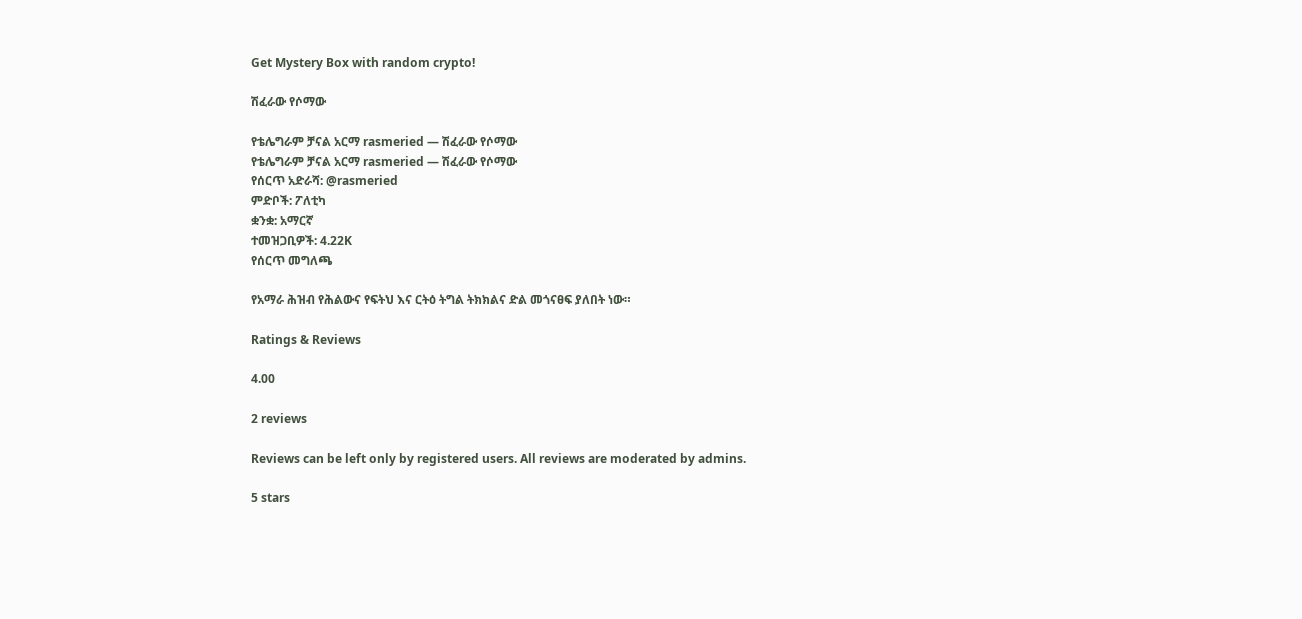Get Mystery Box with random crypto!

ሽፈራው የሶማው

የቴሌግራም ቻናል አርማ rasmeried — ሽፈራው የሶማው
የቴሌግራም ቻናል አርማ rasmeried — ሽፈራው የሶማው
የሰርጥ አድራሻ: @rasmeried
ምድቦች: ፖለቲካ
ቋንቋ: አማርኛ
ተመዝጋቢዎች: 4.22K
የሰርጥ መግለጫ

የአማራ ሕዝብ የሕልውና የፍትህ እና ርትዕ ትግል ትክክልና ድል መጎናፀፍ ያለበት ነው።

Ratings & Reviews

4.00

2 reviews

Reviews can be left only by registered users. All reviews are moderated by admins.

5 stars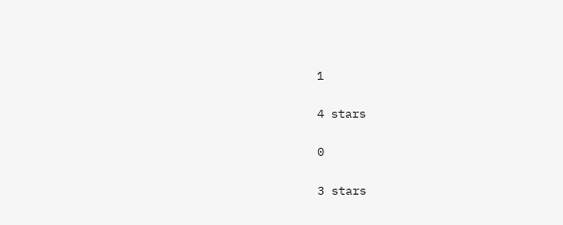1

4 stars

0

3 stars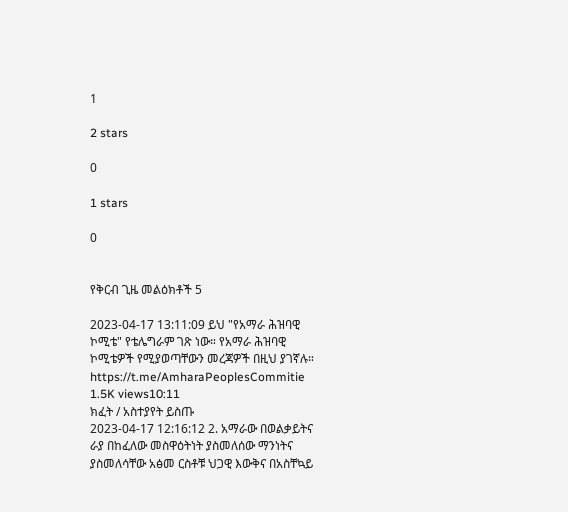1

2 stars

0

1 stars

0


የቅርብ ጊዜ መልዕክቶች 5

2023-04-17 13:11:09 ይህ "የአማራ ሕዝባዊ ኮሚቴ" የቴሌግራም ገጽ ነው። የአማራ ሕዝባዊ ኮሚቴዎች የሚያወጣቸውን መረጃዎች በዚህ ያገኛሉ።
https://t.me/AmharaPeoplesCommitie
1.5K views10:11
ክፈት / አስተያየት ይስጡ
2023-04-17 12:16:12 2. አማራው በወልቃይትና ራያ በከፈለው መስዋዕትነት ያስመለሰው ማንነትና ያስመለሳቸው አፅመ ርስቶቹ ህጋዊ እውቅና በአስቸኳይ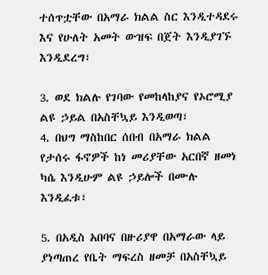ተሰጥቷቸው በአማራ ክልል ስር እንዲተዳደሩ እና የሁለት አመት ውዝፍ በጀት እንዲያገኙ እንዲደረግ፣

3. ወደ ክልሉ የገባው የመከላከያና የኦሮሚያ ልዩ ኃይል በአስቸኳይ እንዲወጣ፣
4. በህግ ማስከበር ሰበብ በአማራ ክልል የታሰሩ ፋኖዎች ከነ መሪያቸው አርበኛ ዘመነ ካሴ እንዲሁም ልዩ ኃይሎች በሙሉ እንዲፈቱ፣

5. በአዲስ አበባና በዙሪያዋ በአማራው ላይ ያነጣጠረ የቤት ማፍረስ ዘመቻ በአስቸኳይ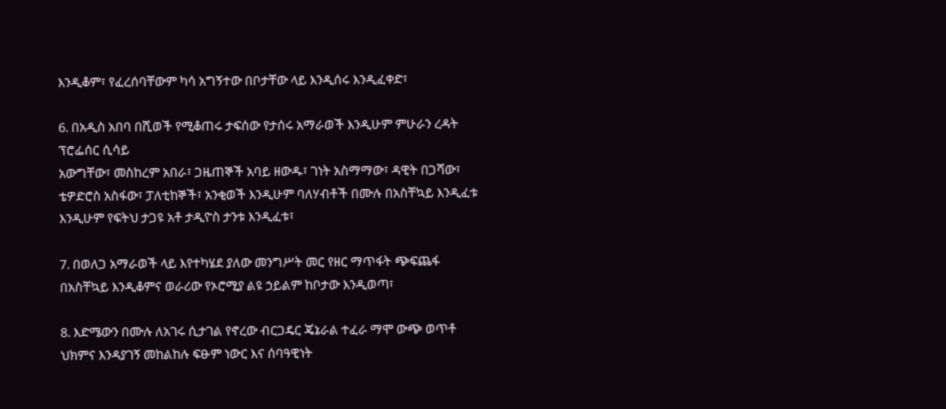እንዲቆም፣ የፈረሰባቸውም ካሳ አግኝተው በቦታቸው ላይ እንዲሰሩ እንዲፈቀድ፣

6. በአዲስ አበባ በሺወች የሚቆጠሩ ታፍሰው የታሰሩ አማራወች እንዲሁም ምሁራን ረዳት ፕሮፌሰር ሲሳይ
አውግቸው፣ መስከረም አበራ፣ ጋዜጠኞች አባይ ዘውዱ፣ ገነት አስማማው፣ ዳዊት በጋሻው፣ ቴዎድሮስ አስፋው፣ ፓለቲከኞች፣ አንቂወች እንዲሁም ባለሃብቶች በሙሉ በአስቸኳይ እንዲፈቱ እንዲሁም የፍትህ ታጋዩ አቶ ታዲዮስ ታንቱ እንዲፈቱ፣

7. በወለጋ አማራወች ላይ እየተካሄደ ያለው መንግሥት መር የዘር ማጥፋት ጭፍጨፋ በአስቸኳይ እንዲቆምና ወራሪው የኦሮሚያ ልዩ ኃይልም ከቦታው እንዲወጣ፣

8. እድሜውን በሙሉ ለአገሩ ሲታገል የኖረው ብርጋዴር ጄኔራል ተፈራ ማሞ ውጭ ወጥቶ ህክምና እንዳያገኝ መከልከሉ ፍፁም ነውር እና ሰባዓዊነት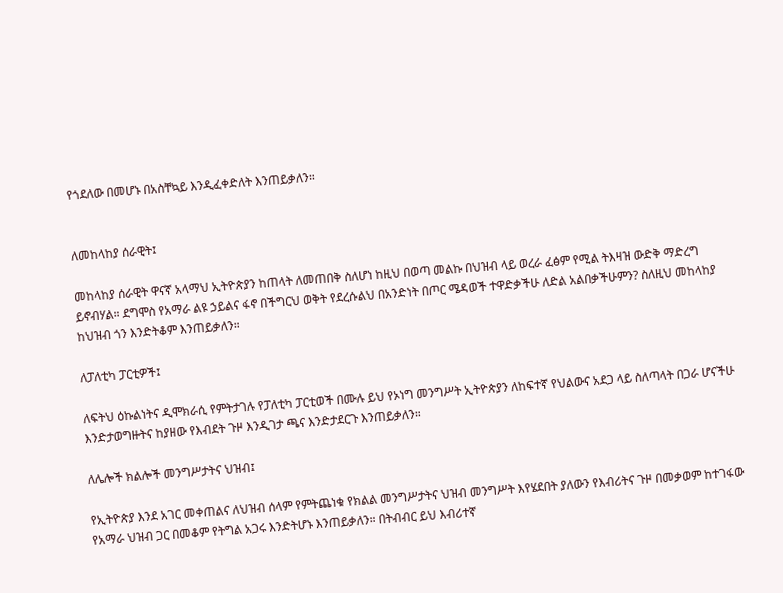የጎደለው በመሆኑ በአስቸኳይ እንዲፈቀድለት እንጠይቃለን።


ለመከላከያ ሰራዊት፤

መከላከያ ሰራዊት ዋናኛ አላማህ ኢትዮጵያን ከጠላት ለመጠበቅ ስለሆነ ከዚህ በወጣ መልኩ በህዝብ ላይ ወረራ ፈፅም የሚል ትእዛዝ ውድቅ ማድረግ ይኖብሃል። ደግሞስ የአማራ ልዩ ኃይልና ፋኖ በችግርህ ወቅት የደረሱልህ በአንድነት በጦር ሜዳወች ተዋድቃችሁ ለድል አልበቃችሁምን? ስለዚህ መከላከያ ከህዝብ ጎን እንድትቆም እንጠይቃለን።

ለፓለቲካ ፓርቲዎች፤

ለፍትህ ዕኩልነትና ዲሞክራሲ የምትታገሉ የፓለቲካ ፓርቲወች በሙሉ ይህ የኦነግ መንግሥት ኢትዮጵያን ለከፍተኛ የህልውና አደጋ ላይ ስለጣላት በጋራ ሆናችሁ እንድታወግዙትና ከያዘው የእብደት ጉዞ እንዲገታ ጫና እንድታደርጉ እንጠይቃለን።

ለሌሎች ክልሎች መንግሥታትና ህዝብ፤

የኢትዮጵያ እንደ አገር መቀጠልና ለህዝብ ሰላም የምትጨነቁ የክልል መንግሥታትና ህዝብ መንግሥት እየሄደበት ያለውን የእብሪትና ጉዞ በመቃወም ከተገፋው የአማራ ህዝብ ጋር በመቆም የትግል አጋሩ እንድትሆኑ እንጠይቃለን። በትብብር ይህ እብሪተኛ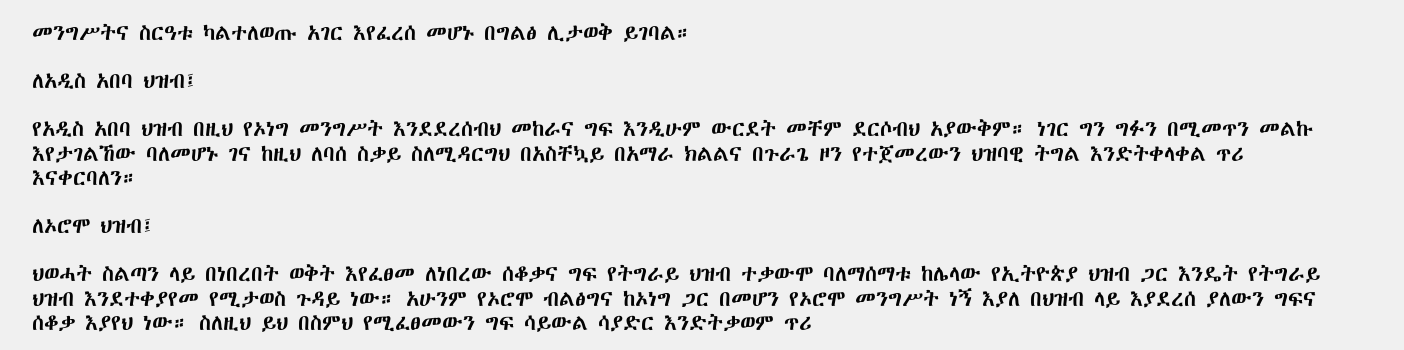መንግሥትና ስርዓቱ ካልተለወጡ አገር እየፈረሰ መሆኑ በግልፅ ሊታወቅ ይገባል።

ለአዲስ አበባ ህዝብ፤

የአዲስ አበባ ህዝብ በዚህ የኦነግ መንግሥት እንደደረሰብህ መከራና ግፍ እንዲሁም ውርደት መቸም ደርሶብህ አያውቅም። ነገር ግን ግፉን በሚመጥን መልኩ እየታገልኸው ባለመሆኑ ገና ከዚህ ለባሰ ስቃይ ስለሚዳርግህ በአስቸኳይ በአማራ ክልልና በጉራጌ ዞን የተጀመረውን ህዝባዊ ትግል እንድትቀላቀል ጥሪ እናቀርባለን።

ለኦሮሞ ህዝብ፤

ህወሓት ስልጣን ላይ በነበረበት ወቅት እየፈፀመ ለነበረው ሰቆቃና ግፍ የትግራይ ህዝብ ተቃውሞ ባለማሰማቱ ከሌላው የኢትዮጵያ ህዝብ ጋር እንዴት የትግራይ ህዝብ እንደተቀያየመ የሚታወስ ጉዳይ ነው። አሁንም የኦሮሞ ብልፅግና ከኦነግ ጋር በመሆን የኦሮሞ መንግሥት ነኝ እያለ በህዝብ ላይ እያደረሰ ያለውን ግፍና ሰቆቃ እያየህ ነው። ስለዚህ ይህ በስምህ የሚፈፀመውን ግፍ ሳይውል ሳያድር እንድትቃወም ጥሪ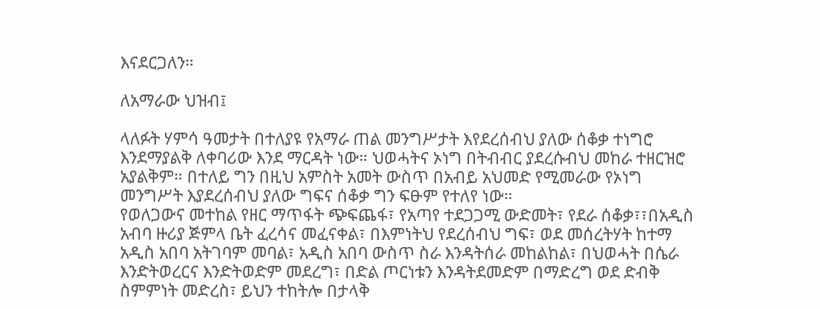እናደርጋለን።

ለአማራው ህዝብ፤

ላለፉት ሃምሳ ዓመታት በተለያዩ የአማራ ጠል መንግሥታት እየደረሰብህ ያለው ሰቆቃ ተነግሮ እንደማያልቅ ለቀባሪው እንደ ማርዳት ነው። ህወሓትና ኦነግ በትብብር ያደረሱብህ መከራ ተዘርዝሮ አያልቅም። በተለይ ግን በዚህ አምስት አመት ውስጥ በአብይ አህመድ የሚመራው የኦነግ መንግሥት እያደረሰብህ ያለው ግፍና ሰቆቃ ግን ፍፁም የተለየ ነው።
የወለጋውና መተከል የዘር ማጥፋት ጭፍጨፋ፣ የአጣየ ተደጋጋሚ ውድመት፣ የደራ ሰቆቃ፣፣በአዲስ አብባ ዙሪያ ጅምላ ቤት ፈረሳና መፈናቀል፣ በእምነትህ የደረሰብህ ግፍ፣ ወደ መሰረትሃት ከተማ አዲስ አበባ አትገባም መባል፣ አዲስ አበባ ውስጥ ስራ እንዳትሰራ መከልከል፣ በህወሓት በሴራ እንድትወረርና እንድትወድም መደረግ፣ በድል ጦርነቱን እንዳትደመድም በማድረግ ወደ ድብቅ ስምምነት መድረስ፣ ይህን ተከትሎ በታላቅ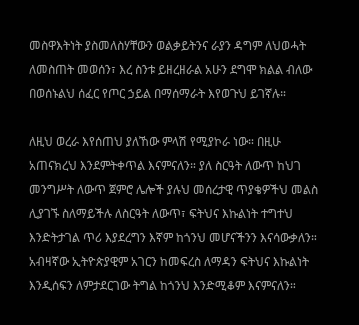መስዋእትነት ያስመለስሃቸውን ወልቃይትንና ራያን ዳግም ለህወሓት ለመስጠት መወሰን፣ እረ ስንቱ ይዘረዘራል አሁን ደግሞ ክልል ብለው በወሰኑልህ ሰፈር የጦር ኃይል በማሰማራት እየወጉህ ይገኛሉ።

ለዚህ ወረራ እየሰጠህ ያለኸው ምላሽ የሚያኮራ ነው። በዚሁ አጠናክረህ እንደምትቀጥል እናምናለን። ያለ ስርዓት ለውጥ ከህገ መንግሥት ለውጥ ጀምሮ ሌሎች ያሉህ መሰረታዊ ጥያቄዎችህ መልስ ሊያገኙ ስለማይችሉ ለስርዓት ለውጥ፣ ፍትህና እኩልነት ተግተህ እንድትታገል ጥሪ እያደረግን እኛም ከጎንህ መሆናችንን እናሳውቃለን።
አብዛኛው ኢትዮጵያዊም አገርን ከመፍረስ ለማዳን ፍትህና እኩልነት እንዲሰፍን ለምታደርገው ትግል ከጎንህ እንድሚቆም እናምናለን።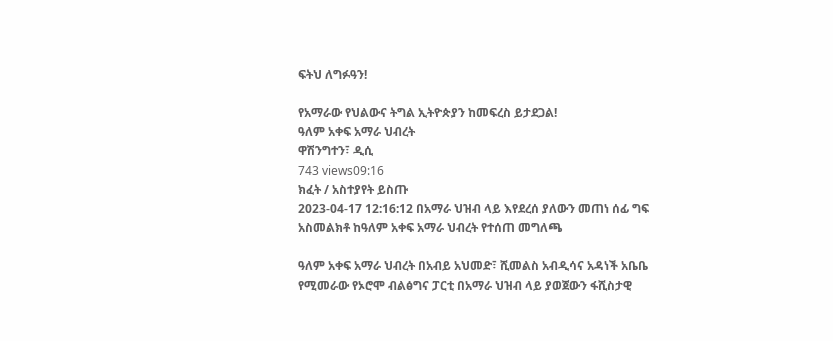ፍትህ ለግፉዓን!

የአማራው የህልውና ትግል ኢትዮጵያን ከመፍረስ ይታደጋል!
ዓለም አቀፍ አማራ ህብረት
ዋሽንግተን፣ ዲሲ
743 views09:16
ክፈት / አስተያየት ይስጡ
2023-04-17 12:16:12 በአማራ ህዝብ ላይ እየደረሰ ያለውን መጠነ ሰፊ ግፍ አስመልክቶ ከዓለም አቀፍ አማራ ህብረት የተሰጠ መግለጫ

ዓለም አቀፍ አማራ ህብረት በአብይ አህመድ፣ ሺመልስ አብዲሳና አዳነች አቤቤ የሚመራው የኦሮሞ ብልፅግና ፓርቲ በአማራ ህዝብ ላይ ያወጀውን ፋሺስታዊ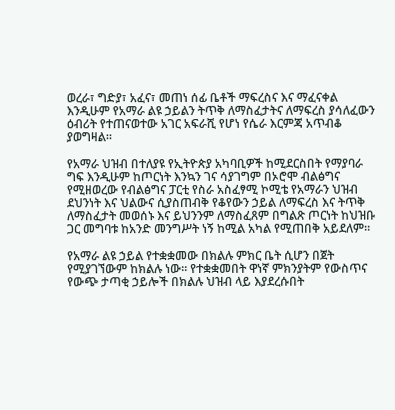ወረራ፣ ግድያ፣ አፈና፣ መጠነ ሰፊ ቤቶች ማፍረስና እና ማፈናቀል እንዲሁም የአማራ ልዩ ኃይልን ትጥቅ ለማስፈታትና ለማፍረስ ያሳለፈውን ዕብሪት የተጠናወተው አገር አፍራሺ የሆነ የሴራ እርምጃ አጥብቆ ያወግዛል።

የአማራ ህዝብ በተለያዩ የኢትዮጵያ አካባቢዎች ከሚደርስበት የማያባራ ግፍ እንዲሁም ከጦርነት እንኳን ገና ሳያገግም በኦሮሞ ብልፅግና የሚዘወረው የብልፅግና ፓርቲ የስራ አስፈፃሚ ኮሚቴ የአማራን ህዝብ ደህንነት እና ህልውና ሲያስጠብቅ የቆየውን ኃይል ለማፍረስ እና ትጥቅ ለማስፈታት መወሰኑ እና ይህንንም ለማስፈጸም በግልጽ ጦርነት ከህዝቡ ጋር መግባቱ ከአንድ መንግሥት ነኝ ከሚል አካል የሚጠበቅ አይደለም።

የአማራ ልዩ ኃይል የተቋቋመው በክልሉ ምክር ቤት ሲሆን በጀት የሚያገኘውም ከክልሉ ነው። የተቋቋመበት ዋነኛ ምክንያትም የውስጥና የውጭ ታጣቂ ኃይሎች በክልሉ ህዝብ ላይ እያደረሱበት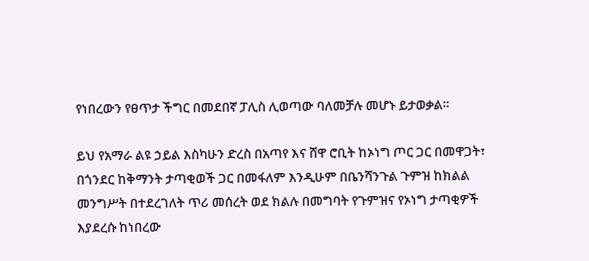የነበረውን የፀጥታ ችግር በመደበኛ ፓሊስ ሊወጣው ባለመቻሉ መሆኑ ይታወቃል።

ይህ የአማራ ልዩ ኃይል እስካሁን ድረስ በአጣየ እና ሸዋ ሮቢት ከኦነግ ጦር ጋር በመዋጋት፣ በጎንደር ከቅማንት ታጣቂወች ጋር በመፋለም እንዲሁም በቤንሻንጉል ጉምዝ ከክልል መንግሥት በተደረገለት ጥሪ መሰረት ወደ ክልሉ በመግባት የጉምዝና የኦነግ ታጣቂዎች እያደረሱ ከነበረው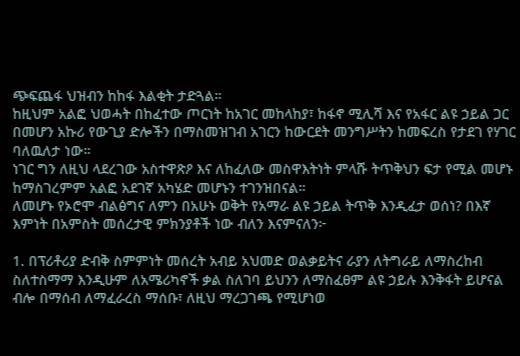ጭፍጨፋ ህዝብን ከከፋ እልቂት ታድጓል።
ከዚህም አልፎ ህወሓት በከፈተው ጦርነት ከአገር መከላከያ፣ ከፋኖ ሚሊሻ እና የአፋር ልዩ ኃይል ጋር በመሆን አኩሪ የውጊያ ድሎችን በማስመዝገብ አገርን ከውርደት መንግሥትን ከመፍረስ የታደገ የሃገር ባለዉለታ ነው።
ነገር ግን ለዚህ ላደረገው አስተዋጽዖ እና ለከፈለው መስዋእትነት ምላሹ ትጥቅህን ፍታ የሚል መሆኑ ከማስገረምም አልፎ አደገኛ አካሄድ መሆኑን ተገንዝበናል።
ለመሆኑ የኦሮሞ ብልፅግና ለምን በአሁኑ ወቅት የአማራ ልዩ ኃይል ትጥቅ እንዲፈታ ወሰነ? በእኛ እምነት በአምስት መሰረታዊ ምክንያቶች ነው ብለን እናምናለን፦

1. በፕሪቶሪያ ድብቅ ስምምነት መሰረት አብይ አህመድ ወልቃይትና ራያን ለትግራይ ለማስረከብ ስለተስማማ እንዲሁም ለአሜሪካኖች ቃል ስለገባ ይህንን ለማስፈፀም ልዩ ኃይሉ እንቅፋት ይሆናል ብሎ በማሰብ ለማፈራረስ ማሰቡ፣ ለዚህ ማረጋገጫ የሚሆነወ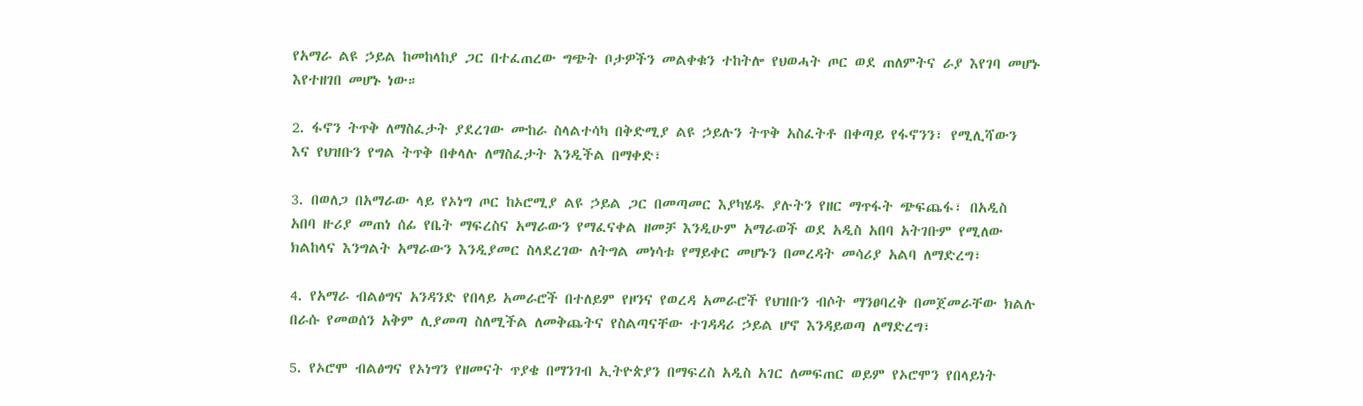የአማራ ልዩ ኃይል ከመከላከያ ጋር በተፈጠረው ግጭት ቦታዎችን መልቀቁን ተከትሎ የህወሓት ጦር ወደ ጠለምትና ራያ እየገባ መሆኑ እየተዘገበ መሆኑ ነው።

2. ፋኖን ትጥቅ ለማስፈታት ያደረገው ሙከራ ስላልተሳካ በቅድሚያ ልዩ ኃይሉን ትጥቅ አስፈትቶ በቀጣይ የፋኖንን፣ የሚሊሻውን እና የህዝቡን የግል ትጥቅ በቀላሉ ለማስፈታት እንዲችል በማቀድ፣

3. በወለጋ በአማራው ላይ የኦነግ ጦር ከኦሮሚያ ልዩ ኃይል ጋር በመጣመር እያካሄዱ ያሉትን የዘር ማጥፋት ጭፍጨፋ፣ በአዲስ አበባ ዙሪያ መጠነ ሰፊ የቤት ማፍረስና አማራውን የማፈናቀል ዘመቻ እንዲሁም አማራወች ወደ አዲስ አበባ አትገቡም የሚለው ክልከላና እንግልት አማራውን እንዲያመር ስላደረገው ለትግል መነሳቱ የማይቀር መሆኑን በመረዳት መሳሪያ አልባ ለማድረግ፣

4. የአማራ ብልፅግና አንዳንድ የበላይ አመራሮች በተለይም የዞንና የወረዳ አመራሮች የህዝቡን ብሶት ማንፀባረቅ በመጀመራቸው ክልሉ በራሱ የመወሰን አቅም ሊያመጣ ስለሚችል ለመቅጨትና የስልጣናቸው ተገዳዳሪ ኃይል ሆኖ እንዳይወጣ ለማድረግ፣

5. የኦሮሞ ብልፅግና የኦነግን የዘመናት ጥያቄ በማንገብ ኢትዮጵያን በማፍረስ አዲስ አገር ለመፍጠር ወይም የኦሮሞን የበላይነት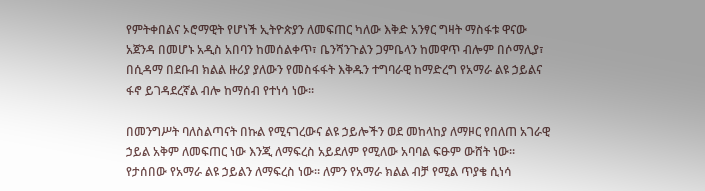የምትቀበልና ኦሮማዊት የሆነች ኢትዮጵያን ለመፍጠር ካለው እቅድ አንፃር ግዛት ማስፋቱ ዋናው አጀንዳ በመሆኑ አዲስ አበባን ከመሰልቀጥ፣ ቤንሻንጉልን ጋምቤላን ከመዋጥ ብሎም በሶማሊያ፣ በሲዳማ በደቡብ ክልል ዙሪያ ያለውን የመስፋፋት እቅዱን ተግባራዊ ከማድረግ የአማራ ልዩ ኃይልና ፋኖ ይገዳደረኛል ብሎ ከማሰብ የተነሳ ነው።

በመንግሥት ባለስልጣናት በኩል የሚናገረውና ልዩ ኃይሎችን ወደ መከላከያ ለማዞር የበለጠ አገራዊ ኃይል አቅም ለመፍጠር ነው እንጂ ለማፍረስ አይደለም የሚለው አባባል ፍፁም ውሸት ነው። የታሰበው የአማራ ልዩ ኃይልን ለማፍረስ ነው። ለምን የአማራ ክልል ብቻ የሚል ጥያቄ ሲነሳ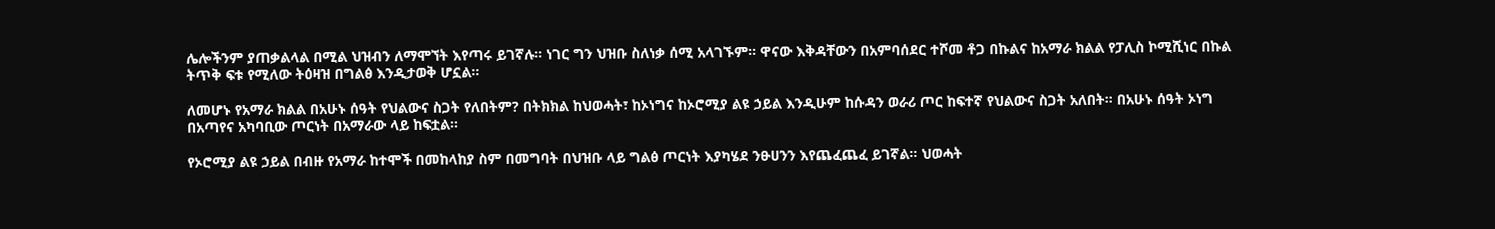ሌሎችንም ያጠቃልላል በሚል ህዝብን ለማሞኘት እየጣሩ ይገኛሉ። ነገር ግን ህዝቡ ስለነቃ ሰሚ አላገኙም። ዋናው እቅዳቸውን በአምባሰደር ተሾመ ቶጋ በኩልና ከአማራ ክልል የፓሊስ ኮሚሺነር በኩል ትጥቅ ፍቱ የሚለው ትዕዛዝ በግልፅ እንዲታወቅ ሆኗል።

ለመሆኑ የአማራ ክልል በአሁኑ ሰዓት የህልውና ስጋት የለበትም? በትክክል ከህወሓት፣ ከኦነግና ከኦሮሚያ ልዩ ኃይል እንዲሁም ከሱዳን ወራሪ ጦር ከፍተኛ የህልውና ስጋት አለበት። በአሁኑ ሰዓት ኦነግ በአጣየና አካባቢው ጦርነት በአማራው ላይ ከፍቷል።

የኦሮሚያ ልዩ ኃይል በብዙ የአማራ ከተሞች በመከላከያ ስም በመግባት በህዝቡ ላይ ግልፅ ጦርነት እያካሄደ ንፁሀንን እየጨፈጨፈ ይገኛል። ህወሓት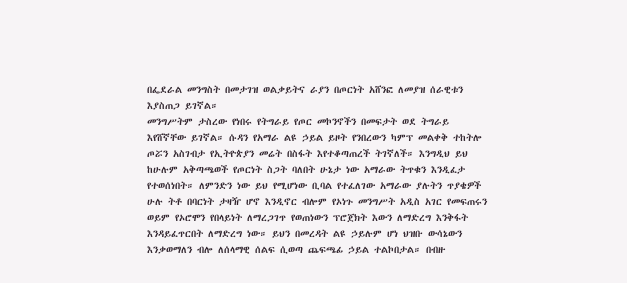በፌደራል መንግስት በመታገዝ ወልቃይትና ራያን በጦርነት አሸንፎ ለመያዝ ሰራዊቱን እያስጠጋ ይገኛል።
መንግሥትም ታስረው የነበሩ የትግራይ የጦር መኮንኖችን በመፍታት ወደ ትግራይ እየሸኛቸው ይገኛል። ሱዳን የአማራ ልዩ ኃይል ይዞት የንበረውን ካምፕ መልቀቅ ተከትሎ ጦሯን አስገብታ የኢትዮጵያን መሬት በስፋት እየተቆጣጠረች ትገኛለች። እንግዲህ ይህ ከሁሉም አቅጣጫወች የጦርነት ስጋት ባለበት ሁኔታ ነው አማራው ትጥቁን እንዲፈታ የተወሰነበት። ለምንድን ነው ይህ የሚሆነው ቢባል የተፈለገው አማራው ያሉትን ጥያቄዎች ሁሉ ትቶ በባርነት ታዛዥ ሆኖ እንዲኖር ብሎም የኦነጉ መንግሥት አዲስ አገር የመፍጠሩን ወይም የኦሮሞን የበላይነት ለማረጋገጥ የወጠነውን ፕሮጀክት እውን ለማድረግ እንቅፋት እንዳይፈጥርበት ለማድረግ ነው። ይህን በመረዳት ልዩ ኃይሉም ሆነ ህዝቡ ውሳኔውን እንቃወማለን ብሎ ለሰላማዊ ሰልፍ ሲወጣ ጨፍጫፊ ኃይል ተልኮበታል። በብዙ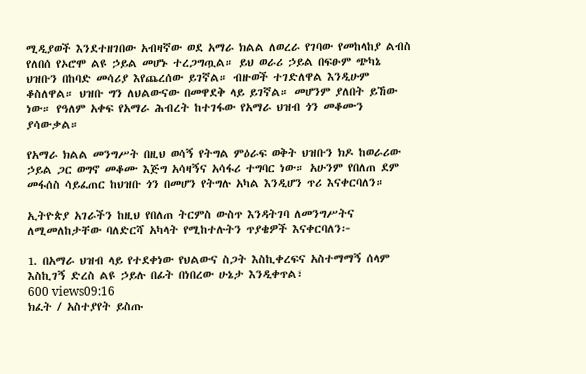ሚዲያወች እንደተዘገበው አብዛኛው ወደ አማራ ክልል ለወረራ የገባው የመከላከያ ልብስ የለበሰ የኦሮሞ ልዩ ኃይል መሆኑ ተረጋግጧል። ይህ ወራሪ ኃይል በፍፁም ጭካኔ ህዝቡን በከባድ መሳሪያ እየጨረሰው ይገኛል። ብዙወች ተገድለዋል እንዲሁም ቆስለዋል። ህዝቡ ግን ለህልውናው በመዋደቅ ላይ ይገኛል። መሆንም ያለበት ይኸው ነው። የዓለም አቀፍ የአማራ ሕብረት ከተገፋው የአማራ ህዝብ ጎን መቆሙን ያሳውቃል።

የአማራ ክልል መንግሥት በዚህ ወሳኝ የትግል ምዕራፍ ወቅት ህዝቡን ክዶ ከወራሪው ኃይል ጋር ወግኖ መቆሙ እጅግ አሳዛኝና አሳፋሪ ተግባር ነው። አሁንም የበለጠ ደም መፋሰስ ሳይፈጠር ከህዝቡ ጎን በመሆን የትግሉ አካል እንዲሆን ጥሪ እናቀርባለን።

ኢትዮጵያ አገራችን ከዚህ የበለጠ ትርምስ ውስጥ እንዳትገባ ለመንግሥትና ለሚመለከታቸው ባለድርሻ አካላት የሚከተሉትን ጥያቄዎች እናቀርባለን፦

1. በአማራ ህዝብ ላይ የተደቀነው የህልውና ስጋት እስኪቀረፍና አስተማማኝ ሰላም እስኪገኝ ድረስ ልዩ ኃይሉ በፊት በነበረው ሁኔታ እንዲቀጥል፣
600 views09:16
ክፈት / አስተያየት ይስጡ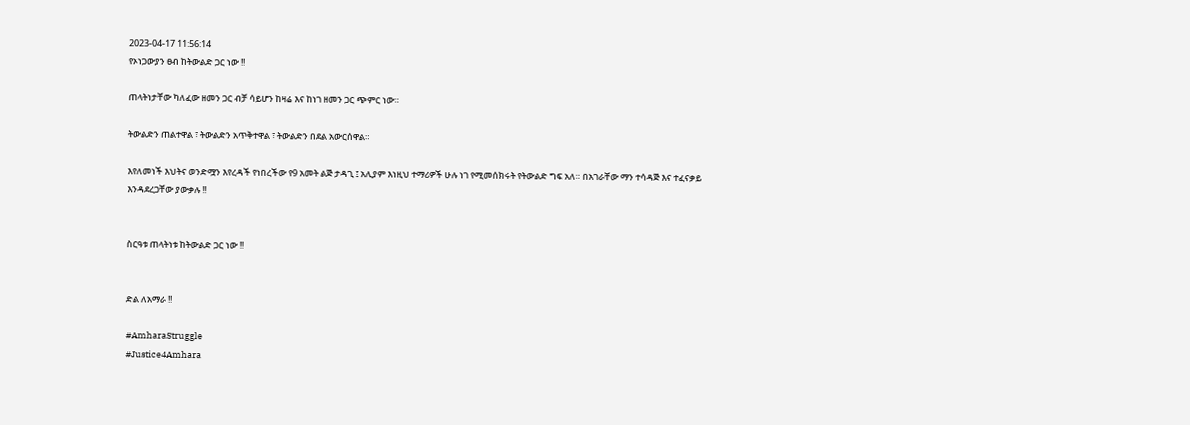2023-04-17 11:56:14
የኦነጋውያን ፀብ ከትውልድ ጋር ነው !!

ጠላትነታቸው ካለፈው ዘመን ጋር ብቻ ሳይሆን ከዛሬ እና ከነገ ዘመን ጋር ጭምር ነው።

ትውልድን ጠልተዋል ፣ ትውልድን አጥቅተዋል ፣ ትውልድን በደል አውርሰዋል።

እየለመነች እህትና ወንድሟን እየረዳች የነበረችው የ9 አመት ልጅ ታዳጊ ፤ አሊያም እነዚህ ተማሪዎች ሁሉ ነገ የሚመሰክሩት የትውልድ ግፍ አለ። በአገራቸው ማን ተሳዳጅ እና ተፈናቃይ እንዳደረጋቸው ያውቃሉ !!


ስርዓቱ ጠላትነቱ ከትውልድ ጋር ነው !!


ድል ለአማራ !!

#AmharaStruggle
#Justice4Amhara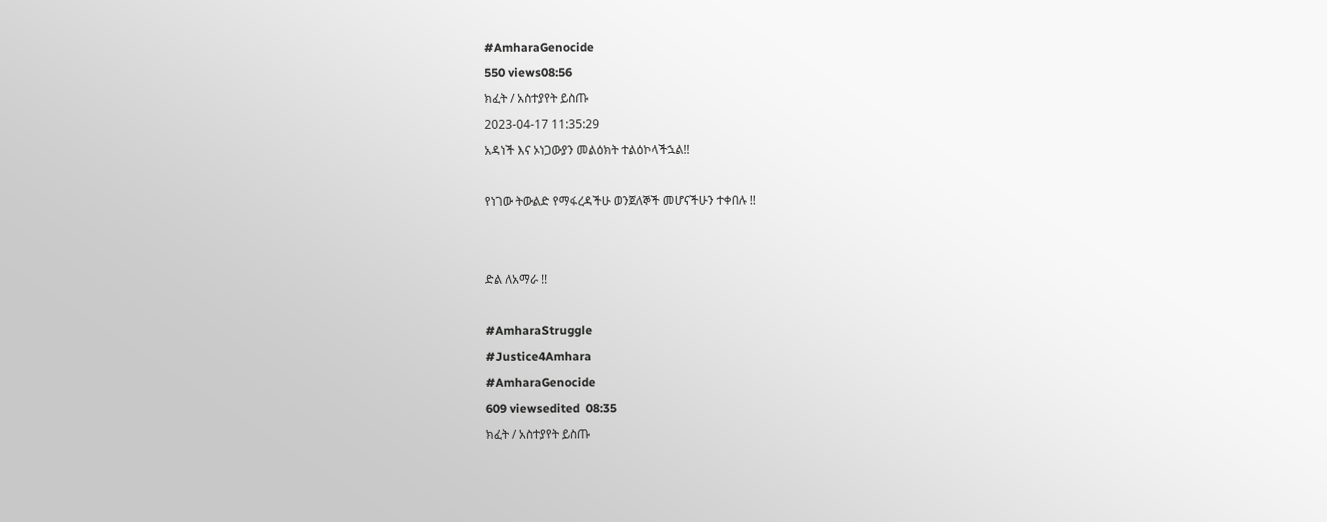#AmharaGenocide
550 views08:56
ክፈት / አስተያየት ይስጡ
2023-04-17 11:35:29
አዳነች እና ኦነጋውያን መልዕክት ተልዕኮላችኋል!!

የነገው ትውልድ የማፋረዳችሁ ወንጀለኞች መሆናችሁን ተቀበሉ !!


ድል ለአማራ !!

#AmharaStruggle
#Justice4Amhara
#AmharaGenocide
609 viewsedited  08:35
ክፈት / አስተያየት ይስጡ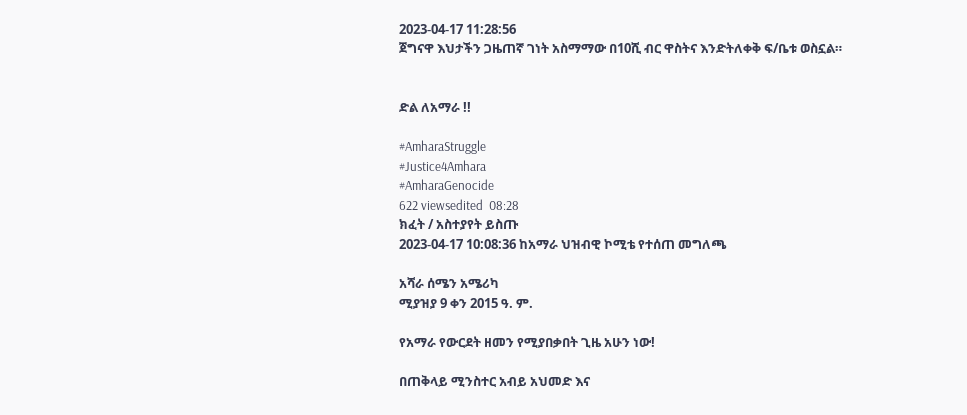2023-04-17 11:28:56
ጀግናዋ እህታችን ጋዜጠኛ ገነት አስማማው በ10ሺ ብር ዋስትና እንድትለቀቅ ፍ/ቤቱ ወስኗል።


ድል ለአማራ !!

#AmharaStruggle
#Justice4Amhara
#AmharaGenocide
622 viewsedited  08:28
ክፈት / አስተያየት ይስጡ
2023-04-17 10:08:36 ከአማራ ህዝብዊ ኮሚቴ የተሰጠ መግለጫ

አሻራ ሰሜን አሜሪካ
ሚያዝያ 9 ቀን 2015 ዓ. ም.

የአማራ የውርደት ዘመን የሚያበቃበት ጊዜ አሁን ነው!

በጠቅላይ ሚንስተር አብይ አህመድ እና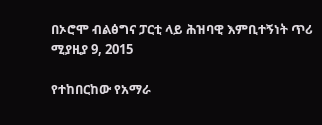በኦሮሞ ብልፅግና ፓርቲ ላይ ሕዝባዊ እምቢተኝነት ጥሪ
ሚያዚያ 9, 2015

የተከበርከው የአማራ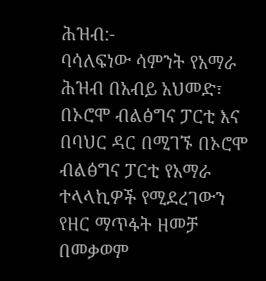ሕዝብ:-
ባሳለፍነው ሳምንት የአማራ ሕዝብ በአብይ አህመድ፣ በኦሮሞ ብልፅግና ፓርቲ እና በባህር ዳር በሚገኙ በኦሮሞ ብልፅግና ፓርቲ የአማራ ተላላኪዎች የሚደረገውን የዘር ማጥፋት ዘመቻ በመቃወም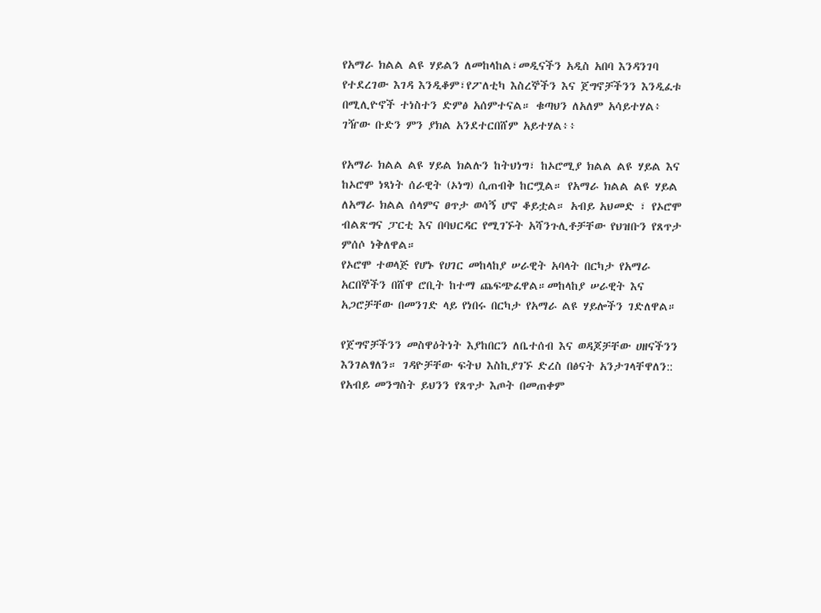የአማራ ክልል ልዩ ሃይልን ለመከላከል፣መዲናችን አዲስ አበባ እንዳንገባ የተደረገው እገዳ እንዲቆም፣የፖለቲካ እስረኞችን እና ጀግኖቻችንን እንዲፈቱ በሚሊዮኖች ተነስተን ድምፅ አሰምተናል። ቁጣህን ለአለም አሳይተሃል፥ ገዥው ቡድን ምን ያክል አንደተርበሸም አይተሃል፥፥

የአማራ ክልል ልዩ ሃይል ክልሉን ከትህነግ፣ ከኦሮሚያ ክልል ልዩ ሃይል እና ከኦሮሞ ነጻነት ሰራዊት (ኦነግ) ሲጠብቅ ከርሟል። የአማራ ክልል ልዩ ሃይል ለአማራ ክልል ሰላምና ፀጥታ ወሳኝ ሆኖ ቆይቷል። አብይ አህመድ ፣ የኦሮሞ ብልጽግና ፓርቲ እና በባህርዳር የሚገኙት አሻንጉሊቶቻቸው የህዝቡን የጸጥታ ምሰሶ ነቅለዋል።
የኦሮሞ ተወላጅ የሆኑ የሀገር መከላከያ ሠራዊት አባላት በርካታ የአማራ አርበኞችን በሸዋ ሮቢት ከተማ ጨፍጭፈዋል።መከላከያ ሠራዊት እና አጋሮቻቸው በመንገድ ላይ የነበሩ በርካታ የአማራ ልዩ ሃይሎችን ገድለዋል።

የጀግኖቻችንን መስዋዕትነት እያከበርን ለቤተሰብ እና ወዳጆቻቸው ሀዘናችንን እንገልፃለን። ገዳዮቻቸው ፍትህ እስኪያገኙ ድረስ በፅናት አንታገላቸዋለን::
የአብይ መንግስት ይህንን የጸጥታ እጦት በመጠቀም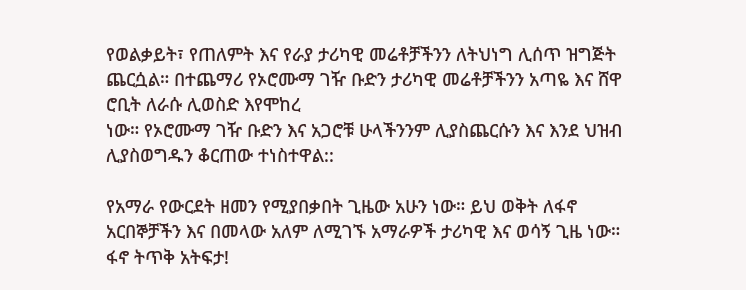የወልቃይት፣ የጠለምት እና የራያ ታሪካዊ መሬቶቻችንን ለትህነግ ሊሰጥ ዝግጅት ጨርሷል። በተጨማሪ የኦሮሙማ ገዥ ቡድን ታሪካዊ መሬቶቻችንን አጣዬ እና ሸዋ ሮቢት ለራሱ ሊወስድ እየሞከረ
ነው። የኦሮሙማ ገዥ ቡድን እና አጋሮቹ ሁላችንንም ሊያስጨርሱን እና እንደ ህዝብ ሊያስወግዱን ቆርጠው ተነስተዋል::

የአማራ የውርደት ዘመን የሚያበቃበት ጊዜው አሁን ነው። ይህ ወቅት ለፋኖ አርበኞቻችን እና በመላው አለም ለሚገኙ አማራዎች ታሪካዊ እና ወሳኝ ጊዜ ነው። ፋኖ ትጥቅ አትፍታ!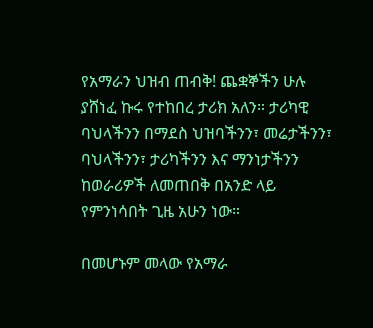የአማራን ህዝብ ጠብቅ! ጨቋኞችን ሁሉ ያሸነፈ ኩሩ የተከበረ ታሪክ አለን። ታሪካዊ ባህላችንን በማደስ ህዝባችንን፣ መሬታችንን፣ ባህላችንን፣ ታሪካችንን እና ማንነታችንን ከወራሪዎች ለመጠበቅ በአንድ ላይ የምንነሳበት ጊዜ አሁን ነው።

በመሆኑም መላው የአማራ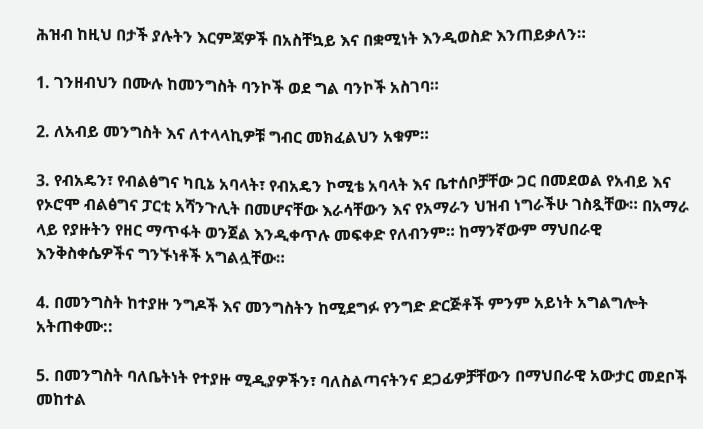ሕዝብ ከዚህ በታች ያሉትን እርምጃዎች በአስቸኳይ እና በቋሚነት እንዲወስድ እንጠይቃለን።

1. ገንዘብህን በሙሉ ከመንግስት ባንኮች ወደ ግል ባንኮች አስገባ።

2. ለአብይ መንግስት እና ለተላላኪዎቹ ግብር መክፈልህን አቁም።

3. የብአዴን፣ የብልፅግና ካቢኔ አባላት፣ የብአዴን ኮሚቴ አባላት እና ቤተሰቦቻቸው ጋር በመደወል የአብይ እና የኦሮሞ ብልፅግና ፓርቲ አሻንጉሊት በመሆናቸው እራሳቸውን እና የአማራን ህዝብ ነግራችሁ ገስጿቸው። በአማራ ላይ የያዙትን የዘር ማጥፋት ወንጀል እንዲቀጥሉ መፍቀድ የለብንም። ከማንኛውም ማህበራዊ እንቅስቀሴዎችና ግንኙነቶች አግልሏቸው።

4. በመንግስት ከተያዙ ንግዶች እና መንግስትን ከሚደግፉ የንግድ ድርጅቶች ምንም አይነት አግልግሎት አትጠቀሙ::

5. በመንግስት ባለቤትነት የተያዙ ሚዲያዎችን፣ ባለስልጣናትንና ደጋፊዎቻቸውን በማህበራዊ አውታር መደቦች መከተል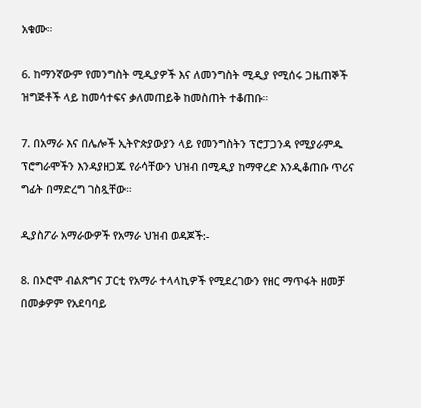አቁሙ።

6. ከማንኛውም የመንግስት ሚዲያዎች እና ለመንግስት ሚዲያ የሚሰሩ ጋዜጠኞች ዝግጅቶች ላይ ከመሳተፍና ቃለመጠይቅ ከመስጠት ተቆጠቡ።

7. በአማራ እና በሌሎች ኢትዮጵያውያን ላይ የመንግስትን ፕሮፓጋንዳ የሚያራምዱ ፕሮግራሞችን እንዳያዘጋጁ የራሳቸውን ህዝብ በሚዲያ ከማዋረድ እንዲቆጠቡ ጥሪና ግፊት በማድረግ ገስጿቸው።

ዲያስፖራ አማራውዎች የአማራ ህዝብ ወዳጆች:-

8. በኦሮሞ ብልጽግና ፓርቲ የአማራ ተላላኪዎች የሚደረገውን የዘር ማጥፋት ዘመቻ በመቃዎም የአደባባይ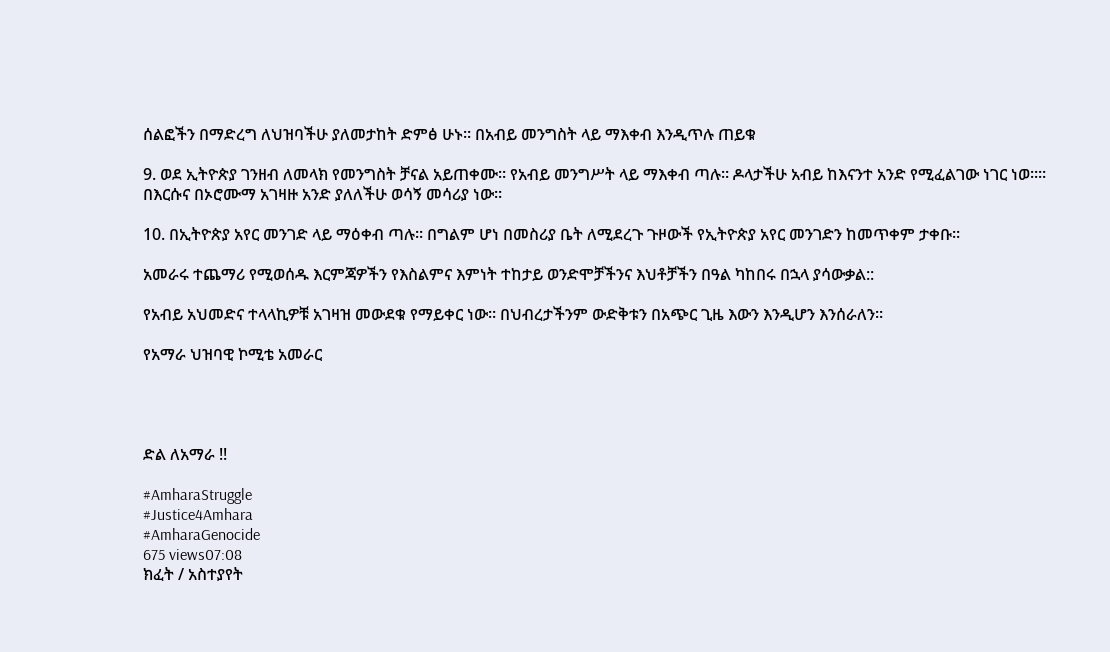ሰልፎችን በማድረግ ለህዝባችሁ ያለመታከት ድምፅ ሁኑ። በአብይ መንግስት ላይ ማእቀብ እንዲጥሉ ጠይቁ

9. ወደ ኢትዮጵያ ገንዘብ ለመላክ የመንግስት ቻናል አይጠቀሙ። የአብይ መንግሥት ላይ ማእቀብ ጣሉ። ዶላታችሁ አብይ ከእናንተ አንድ የሚፈልገው ነገር ነወ።። በእርሱና በኦሮሙማ አገዛዙ አንድ ያለለችሁ ወሳኝ መሳሪያ ነው።

10. በኢትዮጵያ አየር መንገድ ላይ ማዕቀብ ጣሉ። በግልም ሆነ በመስሪያ ቤት ለሚደረጉ ጉዞውች የኢትዮጵያ አየር መንገድን ከመጥቀም ታቀቡ።

አመራሩ ተጨማሪ የሚወሰዱ እርምጃዎችን የእስልምና እምነት ተከታይ ወንድሞቻችንና እህቶቻችን በዓል ካከበሩ በኋላ ያሳውቃል::

የአብይ አህመድና ተላላኪዎቹ አገዛዝ መውደቁ የማይቀር ነው። በህብረታችንም ውድቅቱን በአጭር ጊዜ እውን እንዲሆን እንሰራለን።

የአማራ ህዝባዊ ኮሚቴ አመራር




ድል ለአማራ !!

#AmharaStruggle
#Justice4Amhara
#AmharaGenocide
675 views07:08
ክፈት / አስተያየት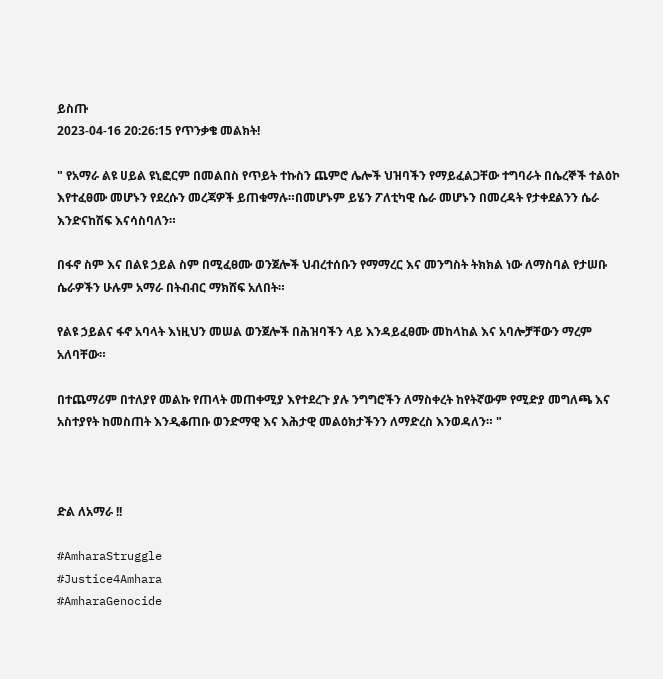ይስጡ
2023-04-16 20:26:15 የጥንቃቄ መልክት!

" የአማራ ልዩ ሀይል ዩኒፎርም በመልበስ የጥይት ተኩስን ጨምሮ ሌሎች ህዝባችን የማይፈልጋቸው ተግባራት በሴረኞች ተልዕኮ እየተፈፀሙ መሆኑን የደረሱን መረጃዎች ይጠቁማሉ።በመሆኑም ይሄን ፖለቲካዊ ሴራ መሆኑን በመረዳት የታቀደልንን ሴራ እንድናከሽፍ እናሳስባለን።

በፋኖ ስም እና በልዩ ኃይል ስም በሚፈፀሙ ወንጀሎች ህብረተሰቡን የማማረር እና መንግስት ትክክል ነው ለማስባል የታሠቡ ሴራዎችን ሁሉም አማራ በትብብር ማክሸፍ አለበት።

የልዩ ኃይልና ፋኖ አባላት እነዚህን መሠል ወንጀሎች በሕዝባችን ላይ እንዳይፈፀሙ መከላከል እና አባሎቻቸውን ማረም አለባቸው።

በተጨማሪም በተለያየ መልኩ የጠላት መጠቀሚያ እየተደረጉ ያሉ ንግግሮችን ለማስቀረት ከየትኛውም የሚድያ መግለጫ እና አስተያየት ከመስጠት እንዲቆጠቡ ወንድማዊ እና እሕታዊ መልዕክታችንን ለማድረስ እንወዳለን። "



ድል ለአማራ !!

#AmharaStruggle
#Justice4Amhara
#AmharaGenocide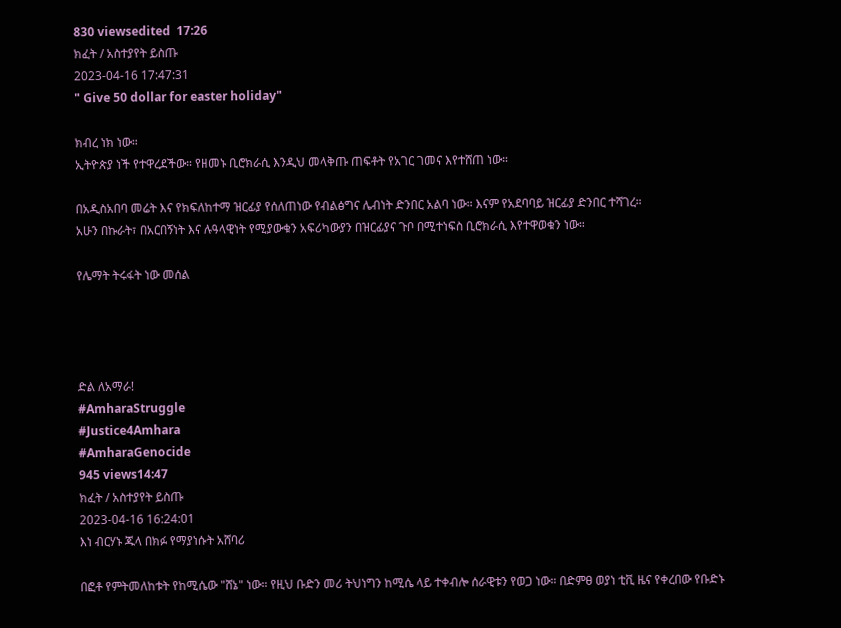830 viewsedited  17:26
ክፈት / አስተያየት ይስጡ
2023-04-16 17:47:31
" Give 50 dollar for easter holiday"

ክብረ ነክ ነው።
ኢትዮጵያ ነች የተዋረደችው። የዘመኑ ቢሮክራሲ እንዲህ መላቅጡ ጠፍቶት የአገር ገመና እየተሸጠ ነው።

በአዲስአበባ መሬት እና የክፍለከተማ ዝርፊያ የሰለጠነው የብልፅግና ሌብነት ድንበር አልባ ነው። እናም የአደባባይ ዝርፊያ ድንበር ተሻገረ።
አሁን በኩራት፣ በአርበኝነት እና ሉዓላዊነት የሚያውቁን አፍሪካውያን በዝርፊያና ጉቦ በሚተነፍስ ቢሮክራሲ እየተዋወቁን ነው።

የሌማት ትሩፋት ነው መሰል




ድል ለአማራ!
#AmharaStruggle
#Justice4Amhara
#AmharaGenocide
945 views14:47
ክፈት / አስተያየት ይስጡ
2023-04-16 16:24:01
እነ ብርሃኑ ጁላ በክፉ የማያነሱት አሸባሪ

በፎቶ የምትመለከቱት የከሚሴው "ሸኔ" ነው። የዚህ ቡድን መሪ ትህነግን ከሚሴ ላይ ተቀብሎ ሰራዊቱን የወጋ ነው። በድምፀ ወያነ ቲቪ ዜና የቀረበው የቡድኑ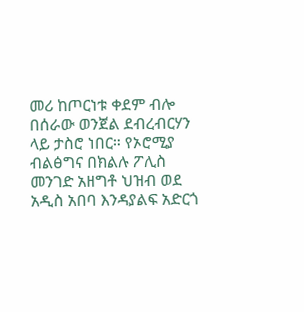መሪ ከጦርነቱ ቀደም ብሎ በሰራው ወንጀል ደብረብርሃን ላይ ታስሮ ነበር። የኦሮሚያ ብልፅግና በክልሉ ፖሊስ መንገድ አዘግቶ ህዝብ ወደ አዲስ አበባ እንዳያልፍ አድርጎ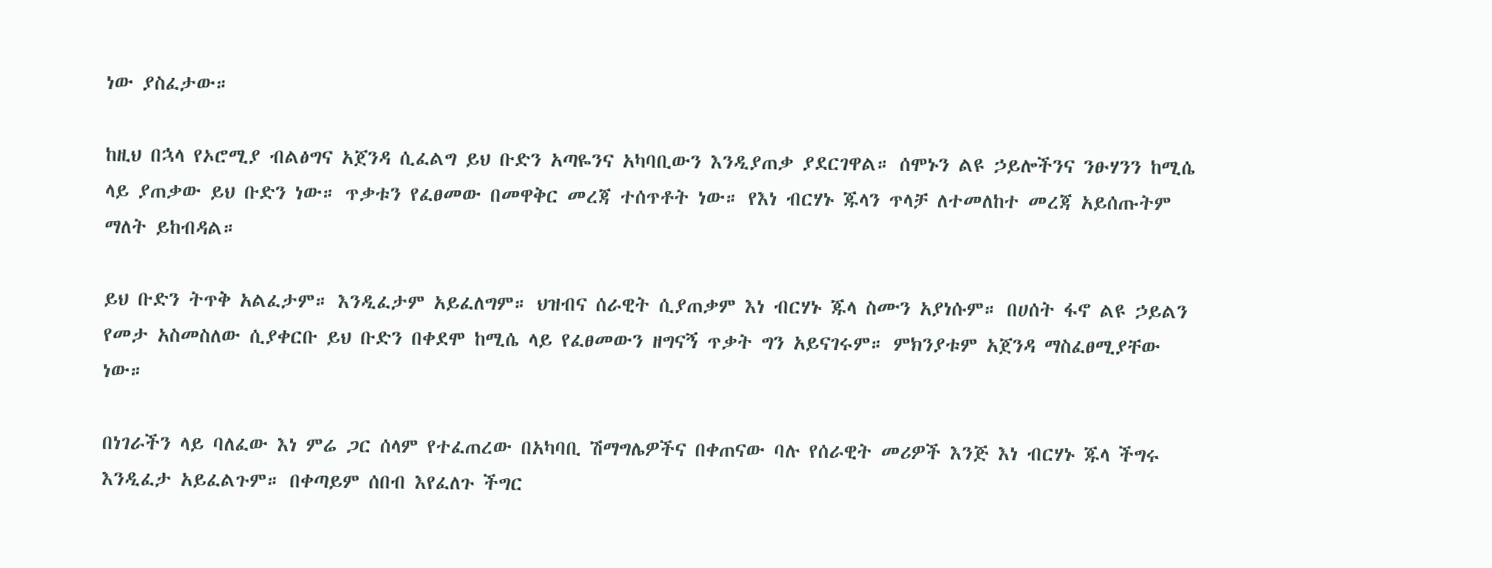ነው ያስፈታው።

ከዚህ በኋላ የኦሮሚያ ብልፅግና አጀንዳ ሲፈልግ ይህ ቡድን አጣዬንና አካባቢውን እንዲያጠቃ ያደርገዋል። ሰሞኑን ልዩ ኃይሎችንና ንፁሃንን ከሚሴ ላይ ያጠቃው ይህ ቡድን ነው። ጥቃቱን የፈፀመው በመዋቅር መረጃ ተሰጥቶት ነው። የእነ ብርሃኑ ጁላን ጥላቻ ለተመለከተ መረጃ አይሰጡትም ማለት ይከብዳል።

ይህ ቡድን ትጥቅ አልፈታም። እንዲፈታም አይፈለግም። ህዝብና ሰራዊት ሲያጠቃም እነ ብርሃኑ ጁላ ስሙን አያነሱም። በሀሰት ፋኖ ልዩ ኃይልን የመታ አስመስለው ሲያቀርቡ ይህ ቡድን በቀደሞ ከሚሴ ላይ የፈፀመውን ዘግናኝ ጥቃት ግን አይናገሩም። ምክንያቱም አጀንዳ ማስፈፀሚያቸው ነው።

በነገራችን ላይ ባለፈው እነ ምሬ ጋር ሰላም የተፈጠረው በአካባቢ ሽማግሌዎችና በቀጠናው ባሉ የሰራዊት መሪዎች እንጅ እነ ብርሃኑ ጁላ ችግሩ እንዲፈታ አይፈልጉም። በቀጣይም ሰበብ እየፈለጉ ችግር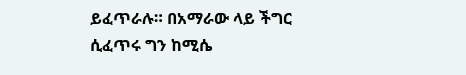ይፈጥራሉ። በአማራው ላይ ችግር ሲፈጥሩ ግን ከሚሴ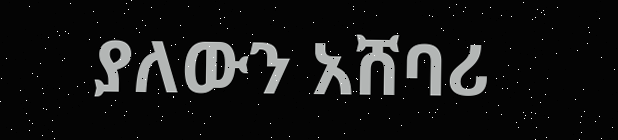ያለውን አሸባሪ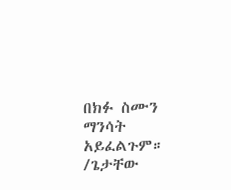በክፉ ስሙን ማንሳት አይፈልጉም።
/ጌታቸው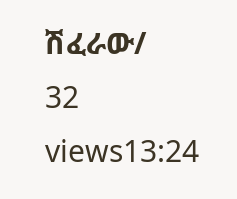ሽፈራው/
32 views13:24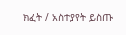ክፈት / አስተያየት ይስጡ